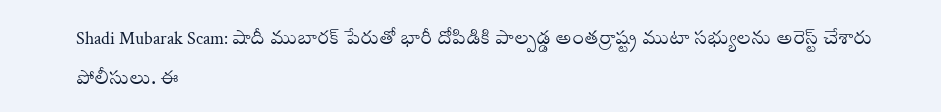Shadi Mubarak Scam: షాదీ ముబారక్ పేరుతో భారీ దోపిడికి పాల్పడ్డ అంతర్రాష్ట్ర ముటా సభ్యులను అరెస్ట్ చేశారు పోలీసులు. ఈ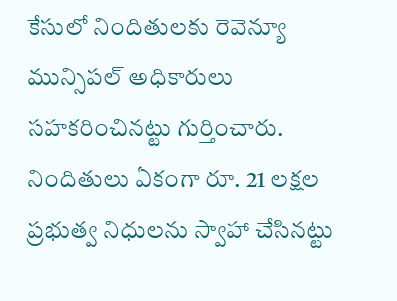కేసులో నిందితులకు రెవెన్యూ మున్సిపల్ అధికారులు సహకరించినట్టు గుర్తించారు. నిందితులు ఏకంగా రూ. 21 లక్షల ప్రభుత్వ నిధులను స్వాహా చేసినట్టు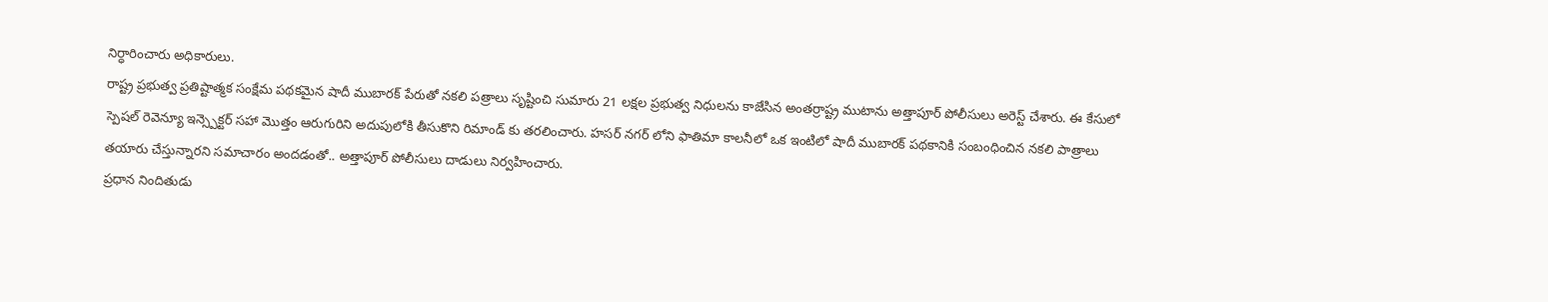నిర్ధారించారు అధికారులు.
రాష్ట్ర ప్రభుత్వ ప్రతిష్టాత్మక సంక్షేమ పథకమైన షాదీ ముబారక్ పేరుతో నకలి పత్రాలు సృష్టించి సుమారు 21 లక్షల ప్రభుత్వ నిధులను కాజేసిన అంతర్రాష్ట్ర ముటాను అత్తాపూర్ పోలీసులు అరెస్ట్ చేశారు. ఈ కేసులో స్పెషల్ రెవెన్యూ ఇన్స్పెక్టర్ సహా మొత్తం ఆరుగురిని అదుపులోకి తీసుకొని రిమాండ్ కు తరలించారు. హసర్ నగర్ లోని ఫాతిమా కాలనీలో ఒక ఇంటిలో షాదీ ముబారక్ పథకానికి సంబంధించిన నకలి పాత్రాలు తయారు చేస్తున్నారని సమాచారం అందడంతో.. అత్తాపూర్ పోలీసులు దాడులు నిర్వహించారు.
ప్రధాన నిందితుడు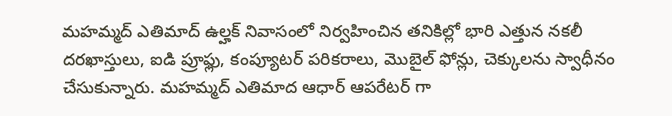మహమ్మద్ ఎతిమాద్ ఉల్హక్ నివాసంలో నిర్వహించిన తనికిల్లో భారి ఎత్తున నకలీ దరఖాస్తులు, ఐడి ప్రూఫ్లు, కంప్యూటర్ పరికరాలు, మొబైల్ ఫోన్లు, చెక్కులను స్వాధీనం చేసుకున్నారు. మహమ్మద్ ఎతిమాద ఆధార్ ఆపరేటర్ గా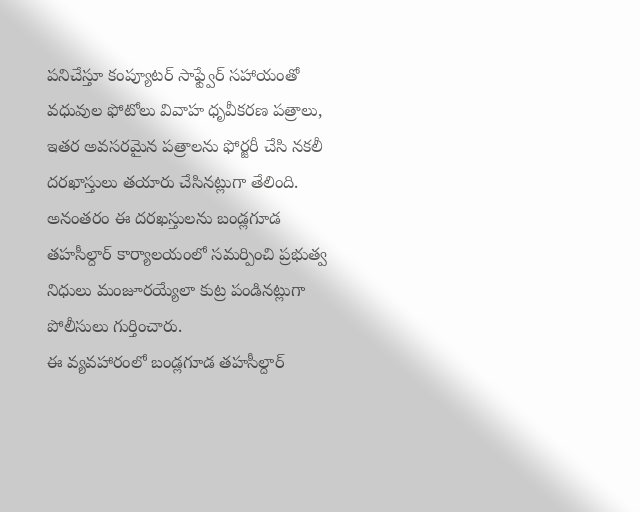పనిచేస్తూ కంప్యూటర్ సాఫ్ట్వేర్ సహాయంతో వధువుల ఫోటోలు వివాహ ధృవీకరణ పత్రాలు, ఇతర అవసరమైన పత్రాలను ఫోర్జరీ చేసి నకలీ దరఖాస్తులు తయారు చేసినట్లుగా తేలింది. అనంతరం ఈ దరఖస్తులను బండ్లగూడ తహసీల్దార్ కార్యాలయంలో సమర్పించి ప్రభుత్వ నిధులు మంజూరయ్యేలా కుట్ర పండినట్లుగా పోలీసులు గుర్తించారు.
ఈ వ్యవహారంలో బండ్లగూడ తహసీల్దార్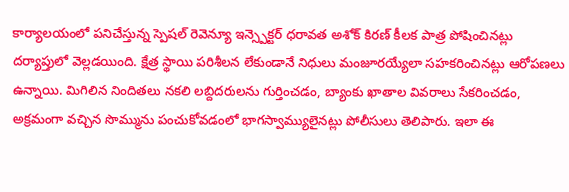కార్యాలయంలో పనిచేస్తున్న స్పెషల్ రెవెన్యూ ఇన్స్పెక్టర్ ధరావత అశోక్ కిరణ్ కీలక పాత్ర పోషించినట్లు దర్యాప్తులో వెల్లడయింది. క్షేత్ర స్థాయి పరిశీలన లేకుండానే నిధులు మంజూరయ్యేలా సహకరించినట్లు ఆరోపణలు ఉన్నాయి. మిగిలిన నిందితలు నకలి లబ్దిదరులను గుర్తించడం, బ్యాంకు ఖాతాల వివరాలు సేకరించడం, అక్రమంగా వచ్చిన సొమ్మును పంచుకోవడంలో భాగస్వామ్యులైనట్లు పోలీసులు తెలిపారు. ఇలా ఈ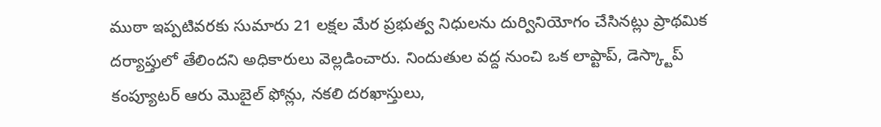ముఠా ఇప్పటివరకు సుమారు 21 లక్షల మేర ప్రభుత్వ నిధులను దుర్వినియోగం చేసినట్లు ప్రాథమిక దర్యాప్తులో తేలిందని అధికారులు వెల్లడించారు. నిందుతుల వద్ద నుంచి ఒక లాప్టాప్, డెస్క్టాప్ కంప్యూటర్ ఆరు మొబైల్ ఫోన్లు, నకలి దరఖాస్తులు,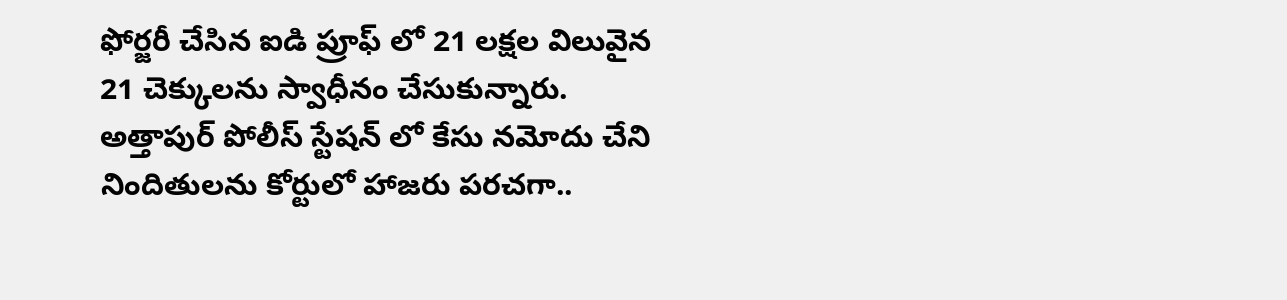ఫోర్జరీ చేసిన ఐడి ప్రూఫ్ లో 21 లక్షల విలువైన 21 చెక్కులను స్వాధీనం చేసుకున్నారు. అత్తాపుర్ పోలీస్ స్టేషన్ లో కేసు నమోదు చేని నిందితులను కోర్టులో హాజరు పరచగా..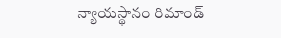న్యాయస్థానం రిమాండ్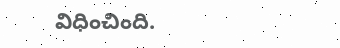విధించింది.